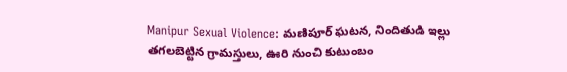Manipur Sexual Violence: మణిపూర్ ఘటన, నిందితుడి ఇల్లు తగలబెట్టిన గ్రామస్తులు, ఊరి నుంచి కుటుంబం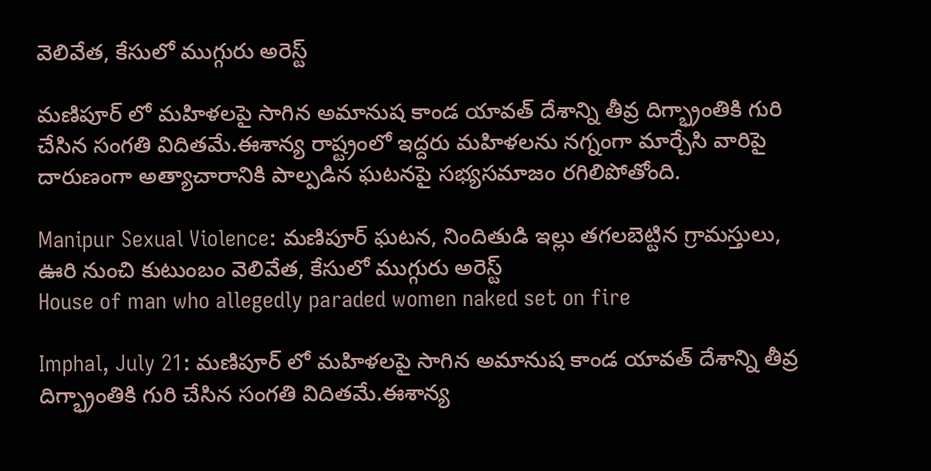వెలివేత, కేసులో ముగ్గురు అరెస్ట్

మణిపూర్ లో మహిళలపై సాగిన అమానుష కాండ యావత్‌ దేశాన్ని తీవ్ర దిగ్భ్రాంతికి గురి చేసిన సంగతి విదితమే.ఈశాన్య రాష్ట్రంలో ఇద్దరు మహిళలను నగ్నంగా మార్చేసి వారిపై దారుణంగా అత్యాచారానికి పాల్పడిన ఘటనపై సభ్యసమాజం రగిలిపోతోంది.

Manipur Sexual Violence: మణిపూర్ ఘటన, నిందితుడి ఇల్లు తగలబెట్టిన గ్రామస్తులు, ఊరి నుంచి కుటుంబం వెలివేత, కేసులో ముగ్గురు అరెస్ట్
House of man who allegedly paraded women naked set on fire

Imphal, July 21: మణిపూర్ లో మహిళలపై సాగిన అమానుష కాండ యావత్‌ దేశాన్ని తీవ్ర దిగ్భ్రాంతికి గురి చేసిన సంగతి విదితమే.ఈశాన్య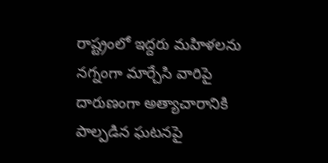రాష్ట్రంలో ఇద్దరు మహిళలను నగ్నంగా మార్చేసి వారిపై దారుణంగా అత్యాచారానికి పాల్పడిన ఘటనపై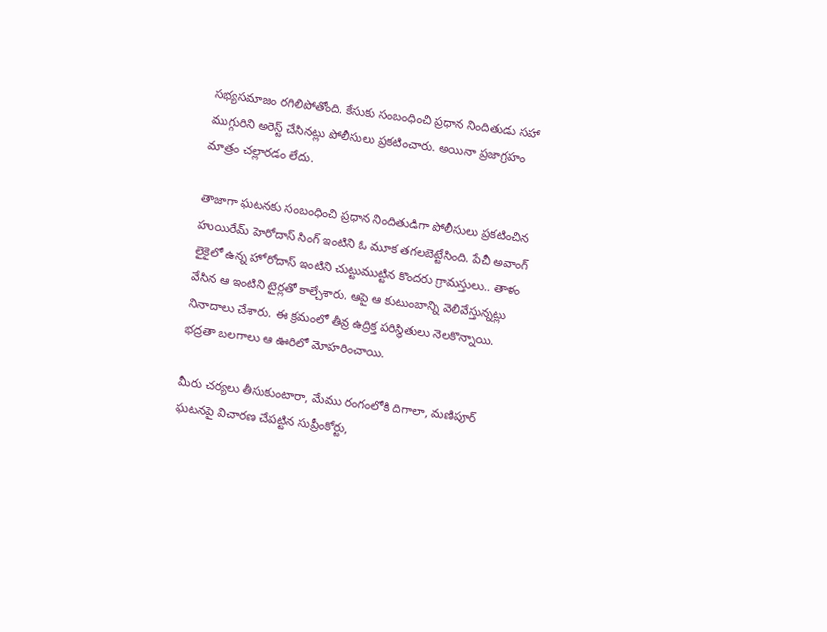సభ్యసమాజం రగిలిపోతోంది. కేసుకు సంబంధించి ప్రధాన నిందితుడు సహా ముగ్గురిని అరెస్ట్‌ చేసినట్లు పోలీసులు ప్రకటించారు. అయినా ప్రజాగ్రహం మాత్రం చల్లారడం లేదు.

తాజాగా ఘటనకు సంబంధించి ప్రధాన నిందితుడిగా పోలీసులు ప్రకటించిన హుయిరేమ్ హెరోదాస్ సింగ్‌ ఇంటిని ఓ మూక తగలబెట్టేసింది. పేచీ అవాంగ్ లైకైలో ఉన్న హోరోదాస్‌ ఇంటిని చుట్టుముట్టిన కొందరు గ్రామస్తులు.. తాళం వేసిన ఆ ఇంటిని టైర్లతో కాల్చేశారు. ఆపై ఆ కుటుంబాన్ని వెలివేస్తున్నట్లు నినాదాలు చేశారు. ఈ క్రమంలో తీవ్ర ఉద్రిక్త పరిస్థితులు నెలకొన్నాయి. భద్రతా బలగాలు ఆ ఊరిలో మోహరించాయి.

మీరు చర్యలు తీసుకుంటారా, మేము రంగంలోకి దిగాలా, మణిపూర్‌ ఘటనపై విచారణ చేపట్టిన సుప్రీంకోర్టు,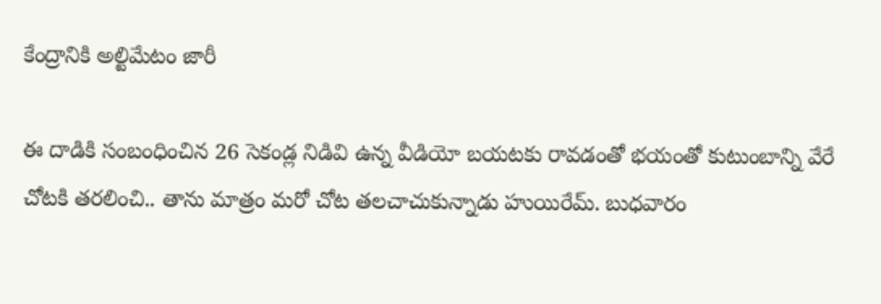కేంద్రానికి అల్టిమేటం జారీ

ఈ దాడికి సంబంధించిన 26 సెకండ్ల నిడివి ఉన్న వీడియో బయటకు రావడంతో భయంతో కుటుంబాన్ని వేరే చోటకి తరలించి.. తాను మాత్రం మరో చోట తలచాచుకున్నాడు హుయిరేమ్‌. బుధవారం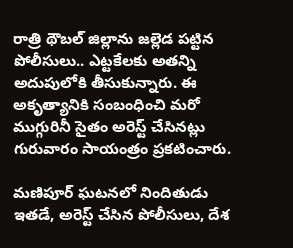రాత్రి థౌబల్‌ జిల్లాను జల్లెడ పట్టిన పోలీసులు.. ఎట్టకేలకు అతన్ని అదుపులోకి తీసుకున్నారు. ఈ అకృత్యానికి సంబంధించి మరో ముగ్గురినీ సైతం అరెస్ట్‌ చేసినట్లు గురువారం సాయంత్రం ప్రకటించారు.

మణిపూర్ ఘటనలో నిందితుడు ఇతడే, అరెస్ట్ చేసిన పోలీసులు, దేశ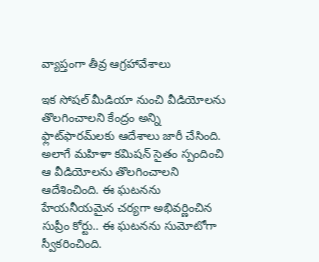వ్యాప్తంగా తీవ్ర ఆగ్రహావేశాలు

ఇక సోషల్‌ మీడియా నుంచి వీడియోలను తొలగించాలని కేంద్రం అన్ని ఫ్లాట్‌ఫారమ్‌లకు ఆదేశాలు జారీ చేసింది. అలాగే మహిళా కమిషన్‌ సైతం స్పందించి ఆ వీడియోలను తొలగించాలని ఆదేశించింది. ఈ ఘటనను హేయనీయమైన చర్యగా అభివర్ణించిన సుప్రీం కోర్టు.. ఈ ఘటనను సుమోటోగా స్వీకరించింది.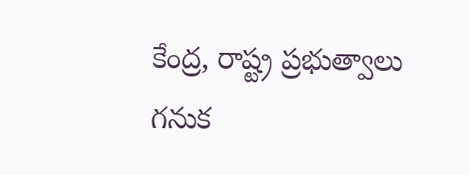కేంద్ర, రాష్ట్ర ప్రభుత్వాలు గనుక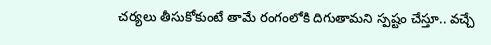చర్యలు తీసుకోకుంటే తామే రంగంలోకి దిగుతామని స్పష్టం చేస్తూ.. వచ్చే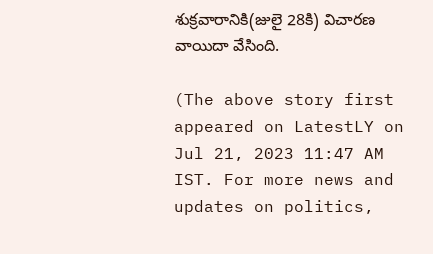శుక్రవారానికి(జులై 28కి) విచారణ వాయిదా వేసింది.

(The above story first appeared on LatestLY on Jul 21, 2023 11:47 AM IST. For more news and updates on politics,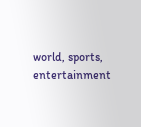world, sports, entertainment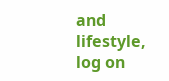and lifestyle, log on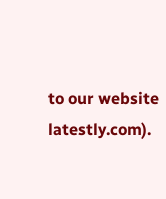to our website latestly.com).